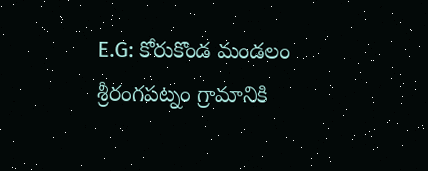E.G: కోరుకొండ మండలం శ్రీరంగపట్నం గ్రామానికి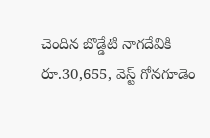చెందిన బొడ్డేటి నాగదేవికి రూ.30,655, వెస్ట్ గోనగూడెం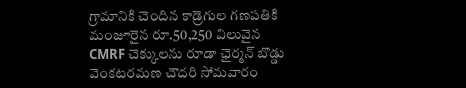గ్రామానికి చెందిన కాడ్రెగుల గణపతికి మంజూరైన రూ.50,250 విలువైన CMRF చెక్కులను రూడా ఛైర్మన్ బొడ్డు వెంకటరమణ చౌదరి సోమవారం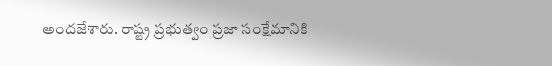అందజేశారు. రాష్ట్ర ప్రభుత్వం ప్రజా సంక్షేమానికి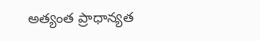అత్యంత ప్రాధాన్యత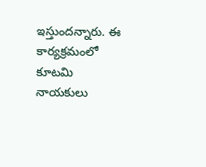ఇస్తుందన్నారు. ఈ కార్యక్రమంలో కూటమి నాయకులు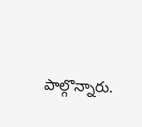పాల్గొన్నారు.